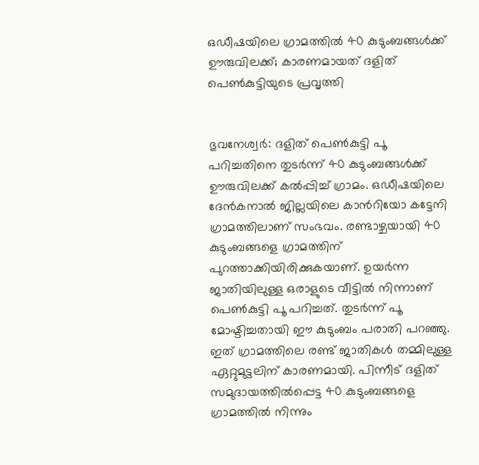ഒഡീഷയിലെ ഗ്രാമത്തിൽ 40 കുടുംബങ്ങൾക്ക് ഊരുവിലക്ക്; കാരണമായത് ദളിത് പെൺകുട്ടിയുടെ പ്രവൃത്തി


ഭുവനേശ്വർ: ദളിത് പെണ്‍കുട്ടി പൂ പറിച്ചതിനെ തുടര്‍ന്ന് 40 കുടുംബങ്ങള്‍ക്ക് ഊരുവിലക്ക് കല്‍പ്പിച്ച് ഗ്രാമം. ഒഡീഷയിലെ ദേന്‍കനാല്‍ ജില്ലയിലെ കാന്‍റിയോ കട്ടേനി ഗ്രാമത്തിലാണ് സംഭവം. രണ്ടാഴ്ചയായി 40 കുടുംബങ്ങളെ ഗ്രാമത്തിന് പുറത്താക്കിയിരിക്കുകയാണ്. ഉയര്‍ന്ന ജാതിയിലുള്ള ഒരാളുടെ വീട്ടില്‍ നിന്നാണ് പെണ്‍കുട്ടി പൂ പറിച്ചത്. തുടര്‍ന്ന് പൂ മോഷ്ടിച്ചതായി ഈ കുടുംബം പരാതി പറഞ്ഞു. ഇത് ഗ്രാമത്തിലെ രണ്ട് ജാതികള്‍ തമ്മിലുള്ള ഏറ്റുമുട്ടലിന് കാരണമായി. പിന്നീട് ദളിത് സമുദായത്തില്‍പ്പെട്ട 40 കുടുംബങ്ങളെ ഗ്രാമത്തില്‍ നിന്നും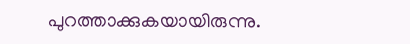പുറത്താക്കുകയായിരുന്നു.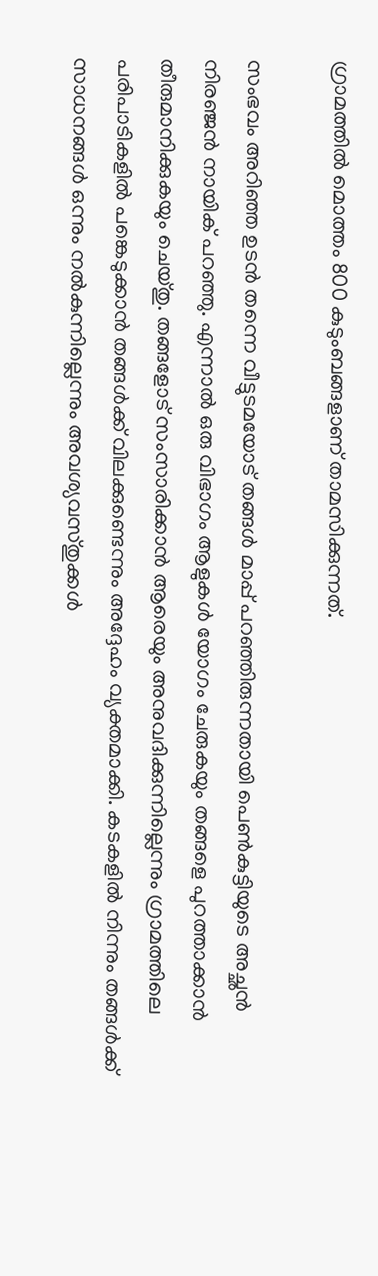ഗ്രാമത്തില്‍ മൊത്തം 800 കുടുംബങ്ങളാണ് താമസിക്കുന്നത്.

സംഭവം അറിഞ്ഞ ഉടന്‍ തന്നെ വീട്ടുടമയോട് തങ്ങള്‍ മാപ്പ് പറഞ്ഞിരുന്നതായി പെണ്‍കുട്ടിയുടെ അച്ഛന്‍ നിരഞ്ജന്‍ നായിക് പറഞ്ഞു. എന്നാല്‍ ഒരു വിഭാഗം ആളുകള്‍ യോഗം ചേരുകയും തങ്ങളെ പുറത്താക്കാന്‍ തീരുമാനിക്കുകയും ചെയ്തു. തങ്ങളോട് സംസാരിക്കാന്‍ ആരെയും അനുവദിക്കുന്നില്ലെന്നും ഗ്രാമത്തിലെ പരിപാടികളില്‍ പങ്കെടുക്കാന്‍ തങ്ങള്‍ക്ക് വിലക്കുണ്ടെന്നും അദ്ദേഹം വ്യക്തമാക്കി. കടകളില്‍ നിന്നും തങ്ങള്‍ക്ക് സാധനങ്ങള്‍ ഒന്നും നല്‍കുന്നില്ലെന്നും അവശ്യവസ്തുക്കള്‍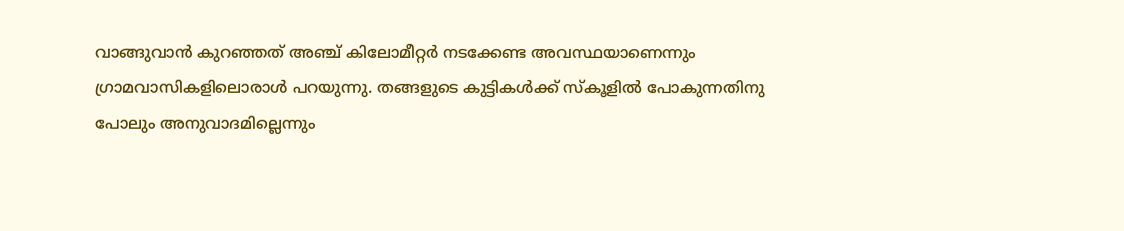വാങ്ങുവാന്‍ കുറഞ്ഞത് അഞ്ച് കിലോമീറ്റര്‍ നടക്കേണ്ട അവസ്ഥയാണെന്നും ഗ്രാമവാസികളിലൊരാള്‍ പറയുന്നു. തങ്ങളുടെ കുട്ടികള്‍ക്ക് സ്‌കൂളില്‍ പോകുന്നതിനു പോലും അനുവാദമില്ലെന്നും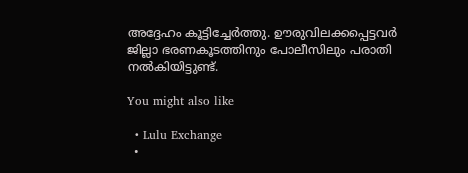അദ്ദേഹം കൂട്ടിച്ചേര്‍ത്തു. ഊരുവിലക്കപ്പെട്ടവര്‍ ജില്ലാ ഭരണകൂടത്തിനും പോലീസിലും പരാതി നല്‍കിയിട്ടുണ്ട്.

You might also like

  • Lulu Exchange
  •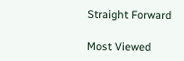Straight Forward

Most Viewed